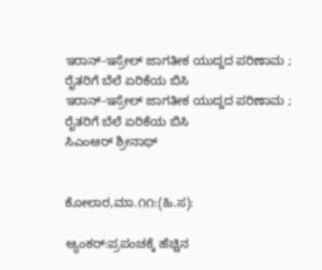ಇರಾನ್-ಇಸ್ರೇಲ್ ಜಾಗತೀಕ ಯುದ್ದದ ಪರಿಣಾಮ ; ರೈತರಿಗೆ ಬೆಲೆ ಏರಿಕೆಯ ಬಿಸಿ
ಇರಾನ್-ಇಸ್ರೇಲ್ ಜಾಗತೀಕ ಯುದ್ದದ ಪರಿಣಾಮ ; ರೈತರಿಗೆ ಬೆಲೆ ಏರಿಕೆಯ ಬಿಸಿ
ಸಿಎಂಆರ್ ಶ್ರೀನಾಥ್


ಕೋಲಾರ,ಮಾ.೧೧:(ಹಿ.ಸ):

ಆ್ಯಂಕರ್:ಪ್ರಪಂಚಕ್ಕೆ ಹೆಚ್ಚಿನ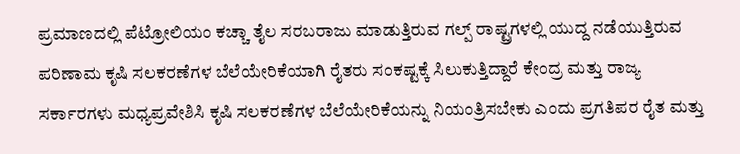ಪ್ರಮಾಣದಲ್ಲಿ ಪೆಟ್ರೋಲಿಯಂ ಕಚ್ಚಾ ತೈಲ ಸರಬರಾಜು ಮಾಡುತ್ತಿರುವ ಗಲ್ಪ್ ರಾಷ್ಟ್ರಗಳಲ್ಲಿ ಯುದ್ದ ನಡೆಯುತ್ತಿರುವ ಪರಿಣಾಮ ಕೃಷಿ ಸಲಕರಣೆಗಳ ಬೆಲೆಯೇರಿಕೆಯಾಗಿ ರೈತರು ಸಂಕಷ್ಟಕ್ಕೆ ಸಿಲುಕುತ್ತಿದ್ದಾರೆ ಕೇಂದ್ರ ಮತ್ತು ರಾಜ್ಯ ಸರ್ಕಾರಗಳು ಮಧ್ಯಪ್ರವೇಶಿಸಿ ಕೃಷಿ ಸಲಕರಣೆಗಳ ಬೆಲೆಯೇರಿಕೆಯನ್ನು ನಿಯಂತ್ರಿಸಬೇಕು ಎಂದು ಪ್ರಗತಿಪರ ರೈತ ಮತ್ತು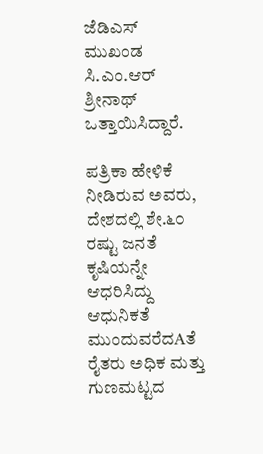ಜೆಡಿಎಸ್ ಮುಖಂಡ ಸಿ.ಎಂ.ಆರ್ ಶ್ರೀನಾಥ್ ಒತ್ತಾಯಿಸಿದ್ದಾರೆ.

ಪತ್ರಿಕಾ ಹೇಳಿಕೆ ನೀಡಿರುವ ಅವರು, ದೇಶದಲ್ಲಿ ಶೇ.೬೦ ರಷ್ಟು ಜನತೆ ಕೃಷಿಯನ್ನೇ ಆಧರಿಸಿದ್ದು ಆಧುನಿಕತೆ ಮುಂದುವರೆದAತೆ ರೈತರು ಅಧಿಕ ಮತ್ತು ಗುಣಮಟ್ಟದ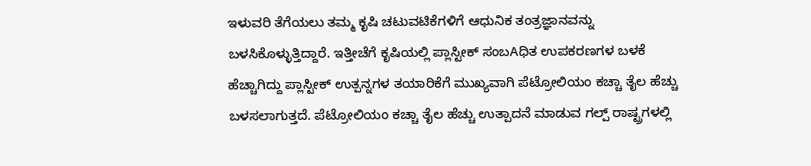ಇಳುವರಿ ತೆಗೆಯಲು ತಮ್ಮ ಕೃಷಿ ಚಟುವಟಿಕೆಗಳಿಗೆ ಆಧುನಿಕ ತಂತ್ರಜ್ಞಾನವನ್ನು ಬಳಸಿಕೊಳ್ಳುತ್ತಿದ್ದಾರೆ. ಇತ್ತೀಚೆಗೆ ಕೃಷಿಯಲ್ಲಿ ಪ್ಲಾಸ್ಟೀಕ್ ಸಂಬAಧಿತ ಉಪಕರಣಗಳ ಬಳಕೆ ಹೆಚ್ಚಾಗಿದ್ದು ಪ್ಲಾಸ್ಟೀಕ್ ಉತ್ಪನ್ನಗಳ ತಯಾರಿಕೆಗೆ ಮುಖ್ಯವಾಗಿ ಪೆಟ್ರೋಲಿಯಂ ಕಚ್ಚಾ ತೈಲ ಹೆಚ್ಚು ಬಳಸಲಾಗುತ್ತದೆ. ಪೆಟ್ರೋಲಿಯಂ ಕಚ್ಚಾ ತೈಲ ಹೆಚ್ಚು ಉತ್ಪಾದನೆ ಮಾಡುವ ಗಲ್ಪ್ ರಾಷ್ಟ್ರಗಳಲ್ಲಿ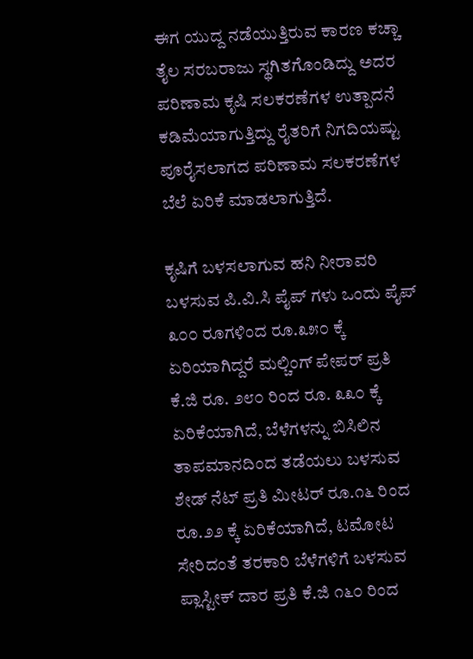ಈಗ ಯುದ್ದ ನಡೆಯುತ್ತಿರುವ ಕಾರಣ ಕಚ್ಚಾ ತೈಲ ಸರಬರಾಜು ಸ್ಥಗಿತಗೊಂಡಿದ್ದು ಅದರ ಪರಿಣಾಮ ಕೃಷಿ ಸಲಕರಣೆಗಳ ಉತ್ಪಾದನೆ ಕಡಿಮೆಯಾಗುತ್ತಿದ್ದು ರೈತರಿಗೆ ನಿಗದಿಯಷ್ಟು ಪೂರೈಸಲಾಗದ ಪರಿಣಾಮ ಸಲಕರಣೆಗಳ ಬೆಲೆ ಏರಿಕೆ ಮಾಡಲಾಗುತ್ತಿದೆ.

ಕೃಷಿಗೆ ಬಳಸಲಾಗುವ ಹನಿ ನೀರಾವರಿ ಬಳಸುವ ಪಿ.ವಿ.ಸಿ ಪೈಪ್ ಗಳು ಒಂದು ಪೈಪ್ ೩೦೦ ರೂಗಳಿಂದ ರೂ.೩೫೦ ಕ್ಕೆ ಏರಿಯಾಗಿದ್ದರೆ ಮಲ್ಚಿಂಗ್ ಪೇಪರ್ ಪ್ರತಿ ಕೆ.ಜಿ ರೂ. ೨೮೦ ರಿಂದ ರೂ. ೩೩೦ ಕ್ಕೆ ಏರಿಕೆಯಾಗಿದೆ, ಬೆಳೆಗಳನ್ನು ಬಿಸಿಲಿನ ತಾಪಮಾನದಿಂದ ತಡೆಯಲು ಬಳಸುವ ಶೇಡ್ ನೆಟ್ ಪ್ರತಿ ಮೀಟರ್ ರೂ.೧೬ ರಿಂದ ರೂ.೨೨ ಕ್ಕೆ ಏರಿಕೆಯಾಗಿದೆ, ಟಮೋಟ ಸೇರಿದಂತೆ ತರಕಾರಿ ಬೆಳೆಗಳಿಗೆ ಬಳಸುವ ಪ್ಲಾಸ್ಟೀಕ್ ದಾರ ಪ್ರತಿ ಕೆ.ಜಿ ೧೬೦ ರಿಂದ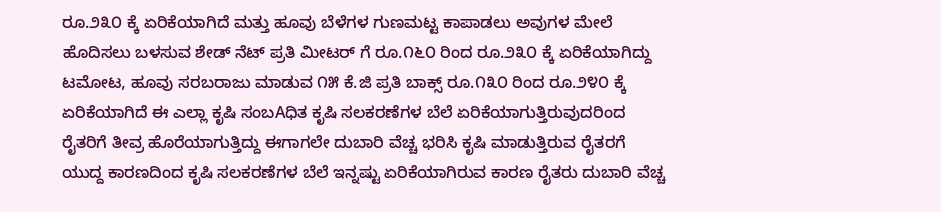ರೂ.೨೩೦ ಕ್ಕೆ ಏರಿಕೆಯಾಗಿದೆ ಮತ್ತು ಹೂವು ಬೆಳೆಗಳ ಗುಣಮಟ್ಟ ಕಾಪಾಡಲು ಅವುಗಳ ಮೇಲೆ ಹೊದಿಸಲು ಬಳಸುವ ಶೇಡ್ ನೆಟ್ ಪ್ರತಿ ಮೀಟರ್ ಗೆ ರೂ.೧೬೦ ರಿಂದ ರೂ.೨೩೦ ಕ್ಕೆ ಏರಿಕೆಯಾಗಿದ್ದು ಟಮೋಟ, ಹೂವು ಸರಬರಾಜು ಮಾಡುವ ೧೫ ಕೆ.ಜಿ ಪ್ರತಿ ಬಾಕ್ಸ್ ರೂ.೧೩೦ ರಿಂದ ರೂ.೨೪೦ ಕ್ಕೆ ಏರಿಕೆಯಾಗಿದೆ ಈ ಎಲ್ಲಾ ಕೃಷಿ ಸಂಬAಧಿತ ಕೃಷಿ ಸಲಕರಣೆಗಳ ಬೆಲೆ ಏರಿಕೆಯಾಗುತ್ತಿರುವುದರಿಂದ ರೈತರಿಗೆ ತೀವ್ರ ಹೊರೆಯಾಗುತ್ತಿದ್ದು ಈಗಾಗಲೇ ದುಬಾರಿ ವೆಚ್ಚ ಭರಿಸಿ ಕೃಷಿ ಮಾಡುತ್ತಿರುವ ರೈತರಗೆ ಯುದ್ದ ಕಾರಣದಿಂದ ಕೃಷಿ ಸಲಕರಣೆಗಳ ಬೆಲೆ ಇನ್ನಷ್ಟು ಏರಿಕೆಯಾಗಿರುವ ಕಾರಣ ರೈತರು ದುಬಾರಿ ವೆಚ್ಚ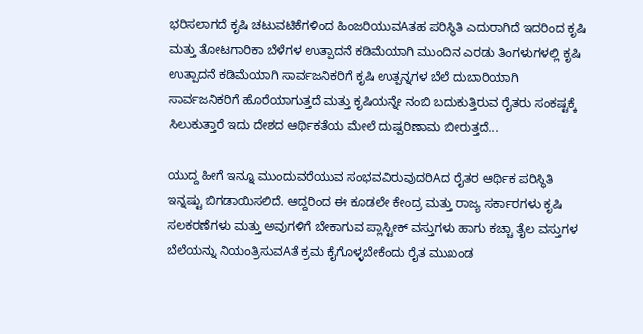ಭರಿಸಲಾಗದೆ ಕೃಷಿ ಚಟುವಟಿಕೆಗಳಿಂದ ಹಿಂಜರಿಯುವAತಹ ಪರಿಸ್ಥಿತಿ ಎದುರಾಗಿದೆ ಇದರಿಂದ ಕೃಷಿ ಮತ್ತು ತೋಟಗಾರಿಕಾ ಬೆಳೆಗಳ ಉತ್ಪಾದನೆ ಕಡಿಮೆಯಾಗಿ ಮುಂದಿನ ಎರಡು ತಿಂಗಳುಗಳಲ್ಲಿ ಕೃಷಿ ಉತ್ಪಾದನೆ ಕಡಿಮೆಯಾಗಿ ಸಾರ್ವಜನಿಕರಿಗೆ ಕೃಷಿ ಉತ್ಪನ್ನಗಳ ಬೆಲೆ ದುಬಾರಿಯಾಗಿ ಸಾರ್ವಜನಿಕರಿಗೆ ಹೊರೆಯಾಗುತ್ತದೆ ಮತ್ತು ಕೃಷಿಯನ್ನೇ ನಂಬಿ ಬದುಕುತ್ತಿರುವ ರೈತರು ಸಂಕಷ್ಟಕ್ಕೆ ಸಿಲುಕುತ್ತಾರೆ ಇದು ದೇಶದ ಆರ್ಥಿಕತೆಯ ಮೇಲೆ ದುಷ್ಪರಿಣಾಮ ಬೀರುತ್ತದೆ...

ಯುದ್ದ ಹೀಗೆ ಇನ್ನೂ ಮುಂದುವರೆಯುವ ಸಂಭವವಿರುವುದರಿAದ ರೈತರ ಆರ್ಥಿಕ ಪರಿಸ್ಥಿತಿ ಇನ್ನಷ್ಟು ಬಿಗಡಾಯಿಸಲಿದೆ. ಆದ್ದರಿಂದ ಈ ಕೂಡಲೇ ಕೇಂದ್ರ ಮತ್ತು ರಾಜ್ಯ ಸರ್ಕಾರಗಳು ಕೃಷಿ ಸಲಕರಣೆಗಳು ಮತ್ತು ಅವುಗಳಿಗೆ ಬೇಕಾಗುವ ಪ್ಲಾಸ್ಟೀಕ್ ವಸ್ತುಗಳು ಹಾಗು ಕಚ್ಚಾ ತೈಲ ವಸ್ತುಗಳ ಬೆಲೆಯನ್ನು ನಿಯಂತ್ರಿಸುವAತೆ ಕ್ರಮ ಕೈಗೊಳ್ಳಬೇಕೆಂದು ರೈತ ಮುಖಂಡ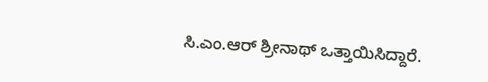ಸಿ.ಎಂ.ಆರ್ ಶ್ರೀನಾಥ್ ಒತ್ತಾಯಿಸಿದ್ದಾರೆ.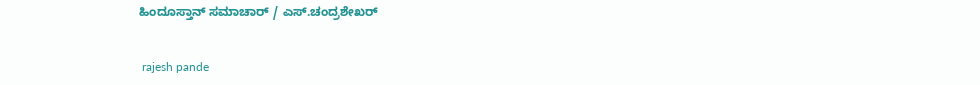ಹಿಂದೂಸ್ತಾನ್ ಸಮಾಚಾರ್ / ಎಸ್.ಚಂದ್ರಶೇಖರ್


 rajesh pande